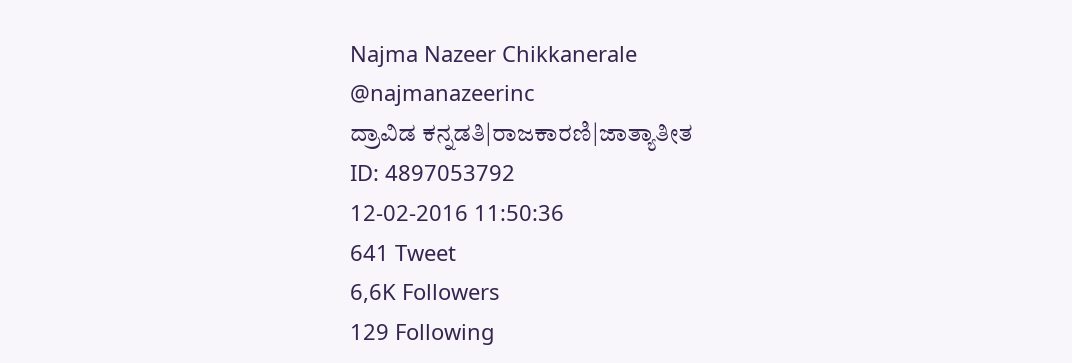Najma Nazeer Chikkanerale
@najmanazeerinc
ದ್ರಾವಿಡ ಕನ್ನಡತಿ|ರಾಜಕಾರಣಿ|ಜಾತ್ಯಾತೀತ
ID: 4897053792
12-02-2016 11:50:36
641 Tweet
6,6K Followers
129 Following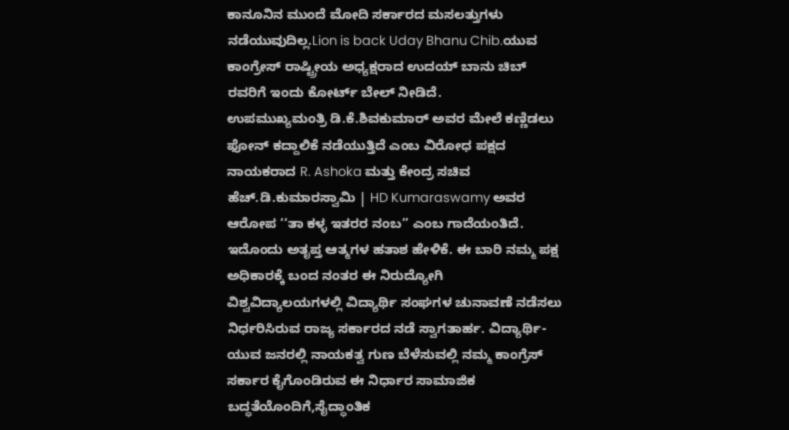ಕಾನೂನಿನ ಮುಂದೆ ಮೋದಿ ಸರ್ಕಾರದ ಮಸಲತ್ತುಗಳು ನಡೆಯುವುದಿಲ್ಲ.Lion is back Uday Bhanu Chib.ಯುವ ಕಾಂಗ್ರೇಸ್ ರಾಷ್ಟ್ರೀಯ ಅಧ್ಯಕ್ಷರಾದ ಉದಯ್ ಬಾನು ಚಿಬ್ ರವರಿಗೆ ಇಂದು ಕೋರ್ಟ್ ಬೇಲ್ ನೀಡಿದೆ.
ಉಪಮುಖ್ಯಮಂತ್ರಿ ಡಿ.ಕೆ.ಶಿವಕುಮಾರ್ ಅವರ ಮೇಲೆ ಕಣ್ಣಿಡಲು ಫೋನ್ ಕದ್ದಾಲಿಕೆ ನಡೆಯುತ್ತಿದೆ ಎಂಬ ವಿರೋಧ ಪಕ್ಷದ ನಾಯಕರಾದ R. Ashoka ಮತ್ತು ಕೇಂದ್ರ ಸಚಿವ ಹೆಚ್.ಡಿ.ಕುಮಾರಸ್ವಾಮಿ | HD Kumaraswamy ಅವರ ಆರೋಪ ‘‘ತಾ ಕಳ್ಳ ಇತರರ ನಂಬ’’ ಎಂಬ ಗಾದೆಯಂತಿದೆ. ಇದೊಂದು ಅತೃಪ್ತ ಆತ್ಮಗಳ ಹತಾಶ ಹೇಳಿಕೆ. ಈ ಬಾರಿ ನಮ್ಮ ಪಕ್ಷ ಅಧಿಕಾರಕ್ಕೆ ಬಂದ ನಂತರ ಈ ನಿರುದ್ಯೋಗಿ
ವಿಶ್ವವಿದ್ಯಾಲಯಗಳಲ್ಲಿ ವಿದ್ಯಾರ್ಥಿ ಸಂಘಗಳ ಚುನಾವಣೆ ನಡೆಸಲು ನಿರ್ಧರಿಸಿರುವ ರಾಜ್ಯ ಸರ್ಕಾರದ ನಡೆ ಸ್ವಾಗತಾರ್ಹ. ವಿದ್ಯಾರ್ಥಿ-ಯುವ ಜನರಲ್ಲಿ ನಾಯಕತ್ವ ಗುಣ ಬೆಳೆಸುವಲ್ಲಿ ನಮ್ಮ ಕಾಂಗ್ರೆಸ್ ಸರ್ಕಾರ ಕೈಗೊಂಡಿರುವ ಈ ನಿರ್ಧಾರ ಸಾಮಾಜಿಕ ಬದ್ಧತೆಯೊಂದಿಗೆ,ಸೈದ್ಧಾಂತಿಕ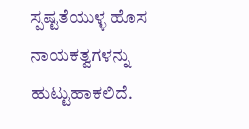ಸ್ಪಷ್ಟತೆಯುಳ್ಳ ಹೊಸ ನಾಯಕತ್ವಗಳನ್ನು ಹುಟ್ಟುಹಾಕಲಿದೆ.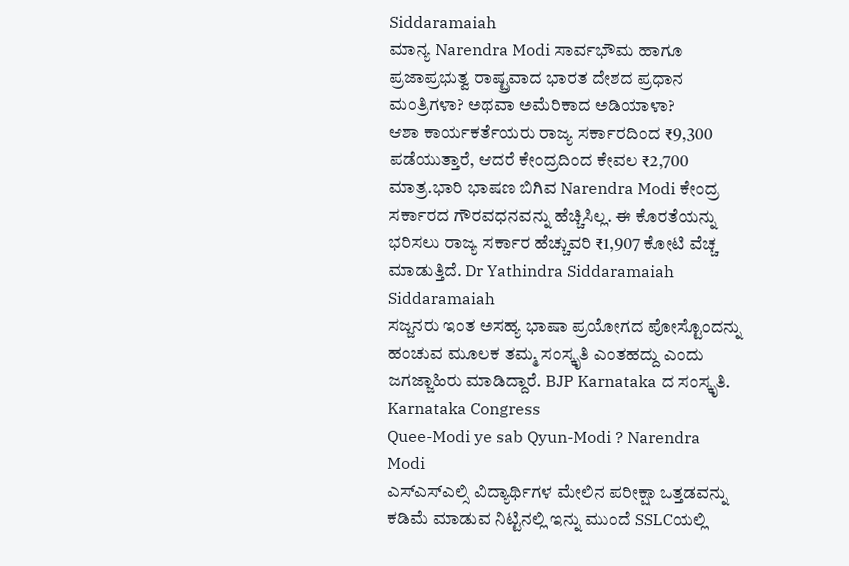Siddaramaiah
ಮಾನ್ಯ Narendra Modi ಸಾರ್ವಭೌಮ ಹಾಗೂ ಪ್ರಜಾಪ್ರಭುತ್ವ ರಾಷ್ಟ್ರವಾದ ಭಾರತ ದೇಶದ ಪ್ರಧಾನ ಮಂತ್ರಿಗಳಾ? ಅಥವಾ ಅಮೆರಿಕಾದ ಅಡಿಯಾಳಾ?
ಆಶಾ ಕಾರ್ಯಕರ್ತೆಯರು ರಾಜ್ಯ ಸರ್ಕಾರದಿಂದ ₹9,300 ಪಡೆಯುತ್ತಾರೆ, ಆದರೆ ಕೇಂದ್ರದಿಂದ ಕೇವಲ ₹2,700 ಮಾತ್ರ.ಭಾರಿ ಭಾಷಣ ಬಿಗಿವ Narendra Modi ಕೇಂದ್ರ ಸರ್ಕಾರದ ಗೌರವಧನವನ್ನು ಹೆಚ್ಚಿಸಿಲ್ಲ. ಈ ಕೊರತೆಯನ್ನು ಭರಿಸಲು ರಾಜ್ಯ ಸರ್ಕಾರ ಹೆಚ್ಚುವರಿ ₹1,907 ಕೋಟಿ ವೆಚ್ಚ ಮಾಡುತ್ತಿದೆ. Dr Yathindra Siddaramaiah Siddaramaiah
ಸಜ್ಜನರು ಇಂತ ಅಸಹ್ಯ ಭಾಷಾ ಪ್ರಯೋಗದ ಪೋಸ್ಟೊಂದನ್ನು ಹಂಚುವ ಮೂಲಕ ತಮ್ಮ ಸಂಸ್ಕೃತಿ ಎಂತಹದ್ದು ಎಂದು ಜಗಜ್ಜಾಹಿರು ಮಾಡಿದ್ದಾರೆ. BJP Karnataka ದ ಸಂಸ್ಕೃತಿ. Karnataka Congress
Quee-Modi ye sab Qyun-Modi ? Narendra Modi
ಎಸ್ಎಸ್ಎಲ್ಸಿ ವಿದ್ಯಾರ್ಥಿಗಳ ಮೇಲಿನ ಪರೀಕ್ಷಾ ಒತ್ತಡವನ್ನು ಕಡಿಮೆ ಮಾಡುವ ನಿಟ್ಟಿನಲ್ಲಿ ಇನ್ನು ಮುಂದೆ SSLCಯಲ್ಲಿ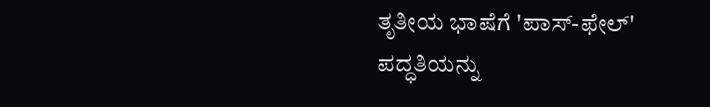ತೃತೀಯ ಭಾಷೆಗೆ 'ಪಾಸ್-ಫೇಲ್' ಪದ್ಧತಿಯನ್ನು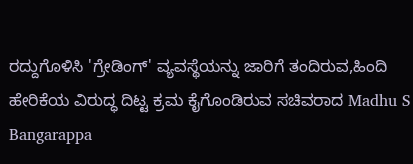ರದ್ದುಗೊಳಿಸಿ 'ಗ್ರೇಡಿಂಗ್' ವ್ಯವಸ್ಥೆಯನ್ನು ಜಾರಿಗೆ ತಂದಿರುವ,ಹಿಂದಿ ಹೇರಿಕೆಯ ವಿರುದ್ಧ ದಿಟ್ಟ ಕ್ರಮ ಕೈಗೊಂಡಿರುವ ಸಚಿವರಾದ Madhu S Bangarappa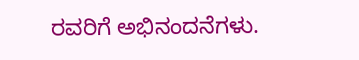ರವರಿಗೆ ಅಭಿನಂದನೆಗಳು.